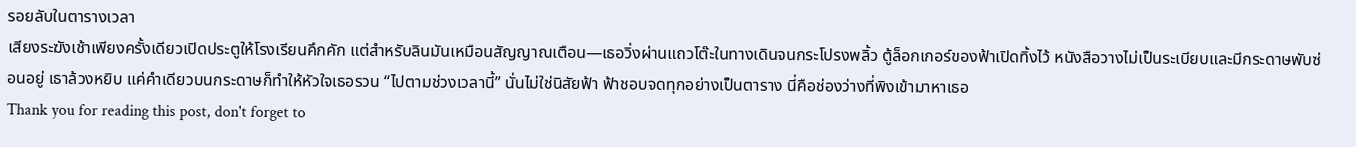รอยลับในตารางเวลา
เสียงระฆังเช้าเพียงครั้งเดียวเปิดประตูให้โรงเรียนคึกคัก แต่สำหรับลินมันเหมือนสัญญาณเตือน—เธอวิ่งผ่านแถวโต๊ะในทางเดินจนกระโปรงพลิ้ว ตู้ล็อกเกอร์ของฟ้าเปิดทิ้งไว้ หนังสือวางไม่เป็นระเบียบและมีกระดาษพับซ่อนอยู่ เธาล้วงหยิบ แค่คำเดียวบนกระดาษก็ทำให้หัวใจเธอรวน “ไปตามช่วงเวลานี้” นั่นไม่ใช่นิสัยฟ้า ฟ้าชอบจดทุกอย่างเป็นตาราง นี่คือช่องว่างที่พิงเข้ามาหาเธอ
Thank you for reading this post, don't forget to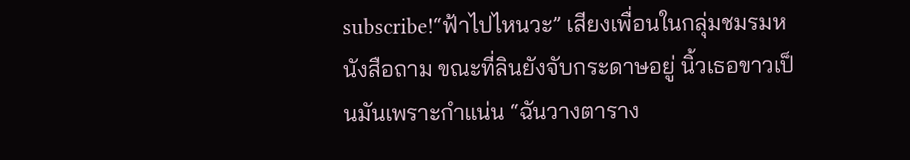subscribe!“ฟ้าไปไหนวะ” เสียงเพื่อนในกลุ่มชมรมหนังสือถาม ขณะที่ลินยังจับกระดาษอยู่ นิ้วเธอขาวเป็นมันเพราะกำแน่น “ฉันวางตาราง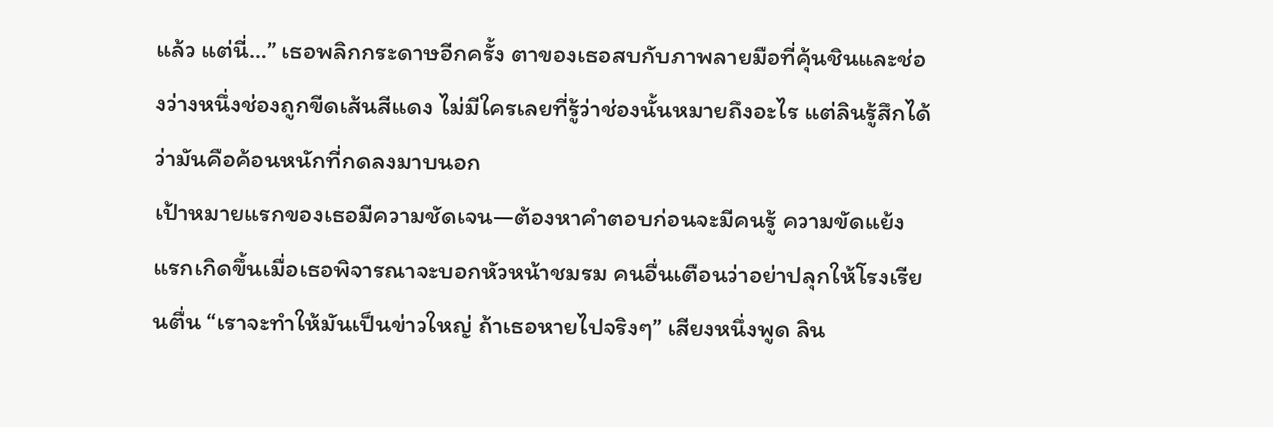แล้ว แต่นี่…” เธอพลิกกระดาษอีกครั้ง ตาของเธอสบกับภาพลายมือที่คุ้นชินและช่องว่างหนึ่งช่องถูกขีดเส้นสีแดง ไม่มีใครเลยที่รู้ว่าช่องนั้นหมายถึงอะไร แต่ลินรู้สึกได้ว่ามันคือค้อนหนักที่กดลงมาบนอก
เป้าหมายแรกของเธอมีความชัดเจน—ต้องหาคำตอบก่อนจะมีคนรู้ ความขัดแย้งแรกเกิดขึ้นเมื่อเธอพิจารณาจะบอกหัวหน้าชมรม คนอื่นเตือนว่าอย่าปลุกให้โรงเรียนตื่น “เราจะทำให้มันเป็นข่าวใหญ่ ถ้าเธอหายไปจริงๆ” เสียงหนึ่งพูด ลิน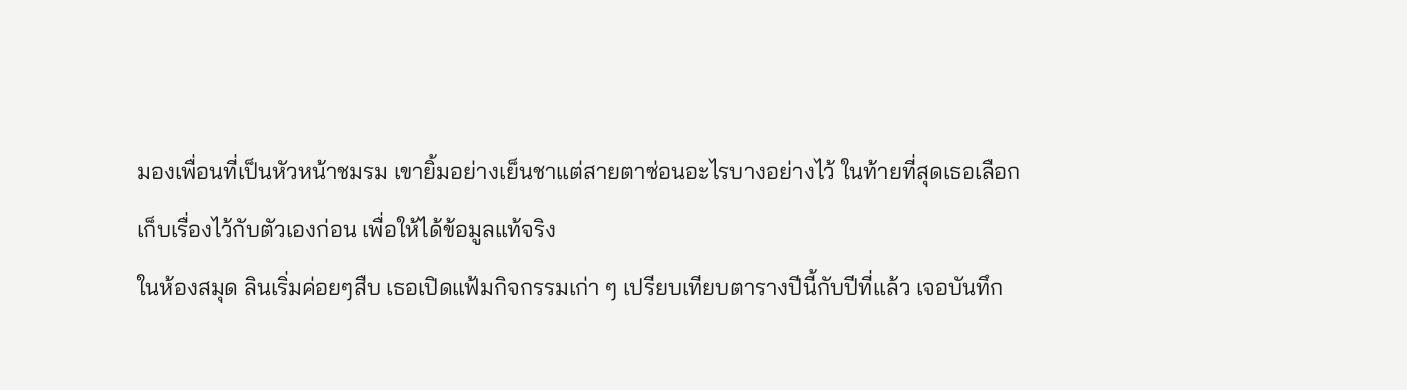มองเพื่อนที่เป็นหัวหน้าชมรม เขายิ้มอย่างเย็นชาแต่สายตาซ่อนอะไรบางอย่างไว้ ในท้ายที่สุดเธอเลือกเก็บเรื่องไว้กับตัวเองก่อน เพื่อให้ได้ข้อมูลแท้จริง
ในห้องสมุด ลินเริ่มค่อยๆสืบ เธอเปิดแฟ้มกิจกรรมเก่า ๆ เปรียบเทียบตารางปีนี้กับปีที่แล้ว เจอบันทึก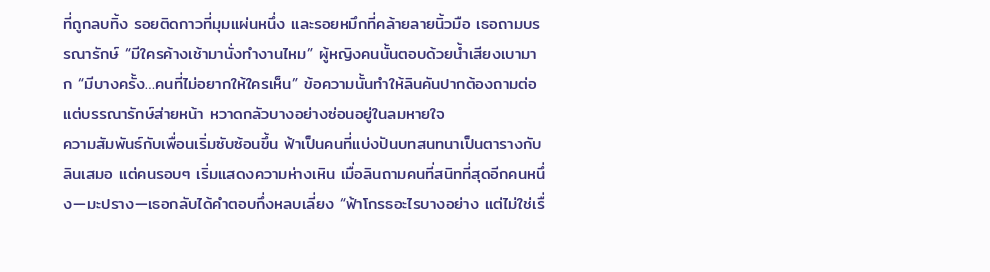ที่ถูกลบทิ้ง รอยติดกาวที่มุมแผ่นหนึ่ง และรอยหมึกที่คล้ายลายนิ้วมือ เธอถามบรรณารักษ์ “มีใครค้างเช้ามานั่งทำงานไหม” ผู้หญิงคนนั้นตอบด้วยน้ำเสียงเบามาก “มีบางครั้ง…คนที่ไม่อยากให้ใครเห็น” ข้อความนั้นทำให้ลินคันปากต้องถามต่อแต่บรรณารักษ์ส่ายหน้า หวาดกลัวบางอย่างซ่อนอยู่ในลมหายใจ
ความสัมพันธ์กับเพื่อนเริ่มซับซ้อนขึ้น ฟ้าเป็นคนที่แบ่งปันบทสนทนาเป็นตารางกับลินเสมอ แต่คนรอบๆ เริ่มแสดงความห่างเหิน เมื่อลินถามคนที่สนิทที่สุดอีกคนหนึ่ง—มะปราง—เธอกลับได้คำตอบกึ่งหลบเลี่ยง “ฟ้าโกรธอะไรบางอย่าง แต่ไม่ใช่เรื่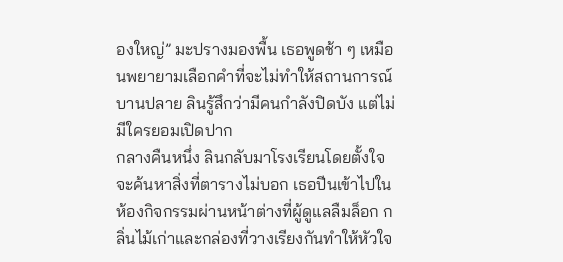องใหญ่” มะปรางมองพื้น เธอพูดช้า ๆ เหมือนพยายามเลือกคำที่จะไม่ทำให้สถานการณ์บานปลาย ลินรู้สึกว่ามีคนกำลังปิดบัง แต่ไม่มีใครยอมเปิดปาก
กลางคืนหนึ่ง ลินกลับมาโรงเรียนโดยตั้งใจจะค้นหาสิ่งที่ตารางไม่บอก เธอปีนเข้าไปในห้องกิจกรรมผ่านหน้าต่างที่ผู้ดูแลลืมล็อก กลิ่นไม้เก่าและกล่องที่วางเรียงกันทำให้หัวใจ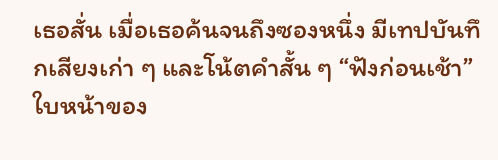เธอสั่น เมื่อเธอค้นจนถึงซองหนึ่ง มีเทปบันทึกเสียงเก่า ๆ และโน้ตคำสั้น ๆ “ฟังก่อนเช้า” ใบหน้าของ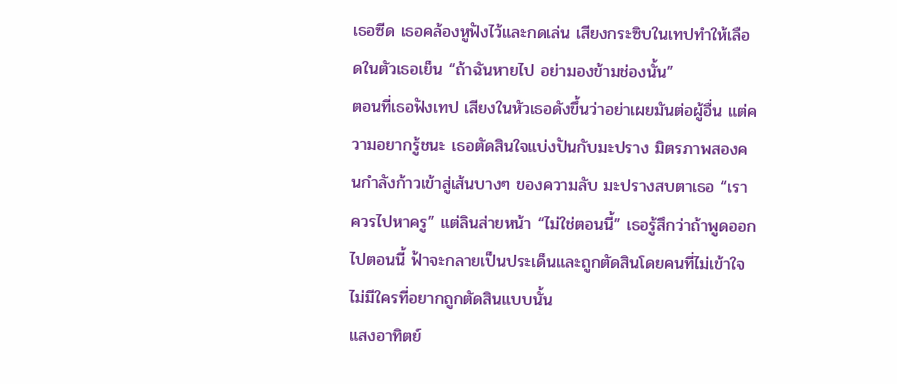เธอซีด เธอคล้องหูฟังไว้และกดเล่น เสียงกระซิบในเทปทำให้เลือดในตัวเธอเย็น “ถ้าฉันหายไป อย่ามองข้ามช่องนั้น”
ตอนที่เธอฟังเทป เสียงในหัวเธอดังขึ้นว่าอย่าเผยมันต่อผู้อื่น แต่ความอยากรู้ชนะ เธอตัดสินใจแบ่งปันกับมะปราง มิตรภาพสองคนกำลังก้าวเข้าสู่เส้นบางๆ ของความลับ มะปรางสบตาเธอ “เราควรไปหาครู” แต่ลินส่ายหน้า “ไม่ใช่ตอนนี้” เธอรู้สึกว่าถ้าพูดออกไปตอนนี้ ฟ้าจะกลายเป็นประเด็นและถูกตัดสินโดยคนที่ไม่เข้าใจ ไม่มีใครที่อยากถูกตัดสินแบบนั้น
แสงอาทิตย์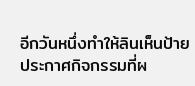อีกวันหนึ่งทำให้ลินเห็นป้ายประกาศกิจกรรมที่ผ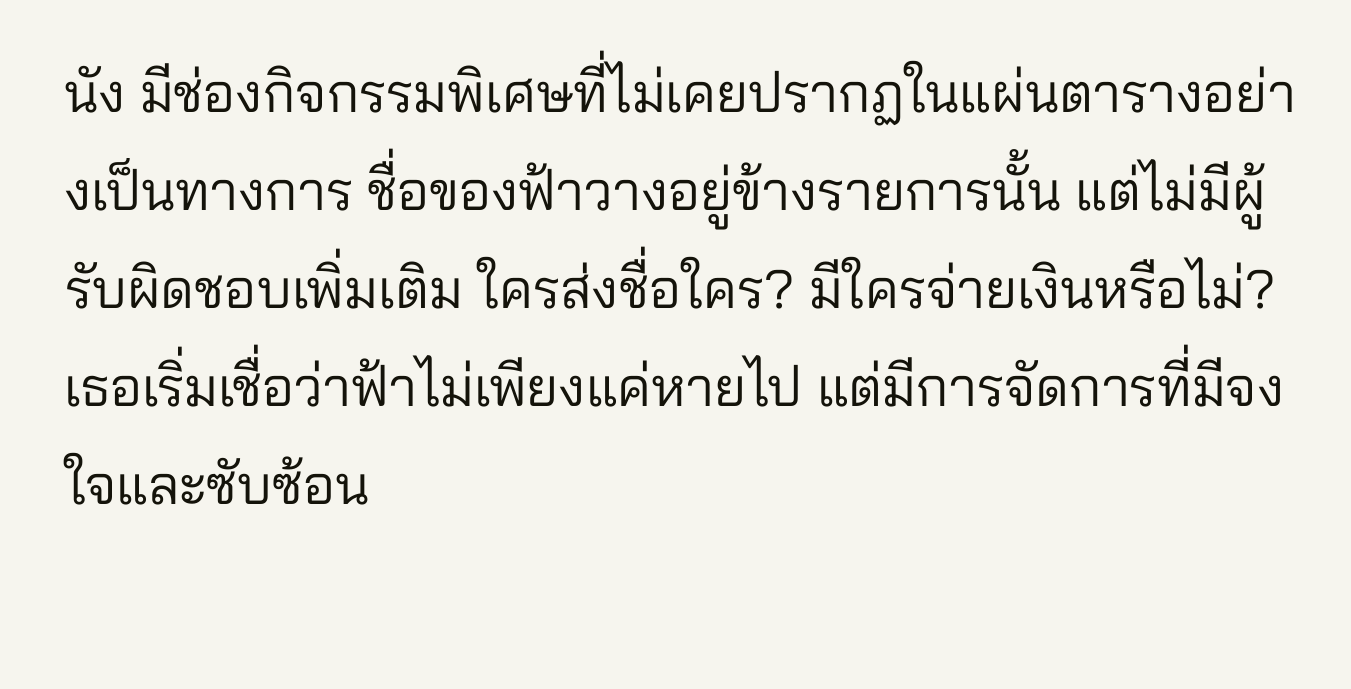นัง มีช่องกิจกรรมพิเศษที่ไม่เคยปรากฏในแผ่นตารางอย่างเป็นทางการ ชื่อของฟ้าวางอยู่ข้างรายการนั้น แต่ไม่มีผู้รับผิดชอบเพิ่มเติม ใครส่งชื่อใคร? มีใครจ่ายเงินหรือไม่? เธอเริ่มเชื่อว่าฟ้าไม่เพียงแค่หายไป แต่มีการจัดการที่มีจงใจและซับซ้อน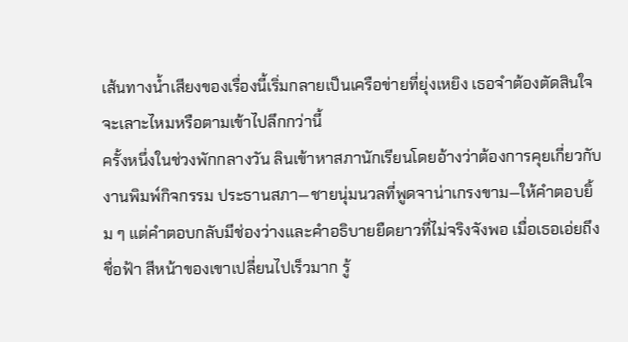เส้นทางน้ำเสียงของเรื่องนี้เริ่มกลายเป็นเครือข่ายที่ยุ่งเหยิง เธอจำต้องตัดสินใจจะเลาะไหมหรือตามเข้าไปลึกกว่านี้
ครั้งหนึ่งในช่วงพักกลางวัน ลินเข้าหาสภานักเรียนโดยอ้างว่าต้องการคุยเกี่ยวกับงานพิมพ์กิจกรรม ประธานสภา—ชายนุ่มนวลที่พูดจาน่าเกรงขาม—ให้คำตอบยิ้ม ๆ แต่คำตอบกลับมีช่องว่างและคำอธิบายยืดยาวที่ไม่จริงจังพอ เมื่อเธอเอ่ยถึงชื่อฟ้า สีหน้าของเขาเปลี่ยนไปเร็วมาก รู้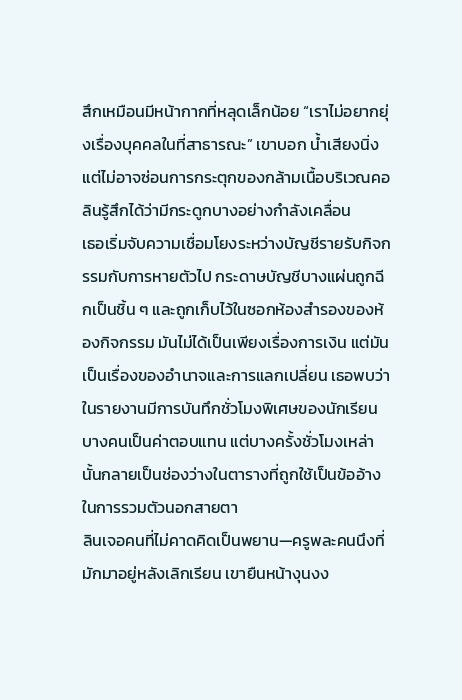สึกเหมือนมีหน้ากากที่หลุดเล็กน้อย “เราไม่อยากยุ่งเรื่องบุคคลในที่สาธารณะ” เขาบอก น้ำเสียงนิ่งแต่ไม่อาจซ่อนการกระตุกของกล้ามเนื้อบริเวณคอ ลินรู้สึกได้ว่ามีกระดูกบางอย่างกำลังเคลื่อน
เธอเริ่มจับความเชื่อมโยงระหว่างบัญชีรายรับกิจกรรมกับการหายตัวไป กระดาษบัญชีบางแผ่นถูกฉีกเป็นชิ้น ๆ และถูกเก็บไว้ในซอกห้องสำรองของห้องกิจกรรม มันไม่ได้เป็นเพียงเรื่องการเงิน แต่มันเป็นเรื่องของอำนาจและการแลกเปลี่ยน เธอพบว่าในรายงานมีการบันทึกชั่วโมงพิเศษของนักเรียนบางคนเป็นค่าตอบแทน แต่บางครั้งชั่วโมงเหล่านั้นกลายเป็นช่องว่างในตารางที่ถูกใช้เป็นข้ออ้างในการรวมตัวนอกสายตา
ลินเจอคนที่ไม่คาดคิดเป็นพยาน—ครูพละคนนึงที่มักมาอยู่หลังเลิกเรียน เขายืนหน้างุนงง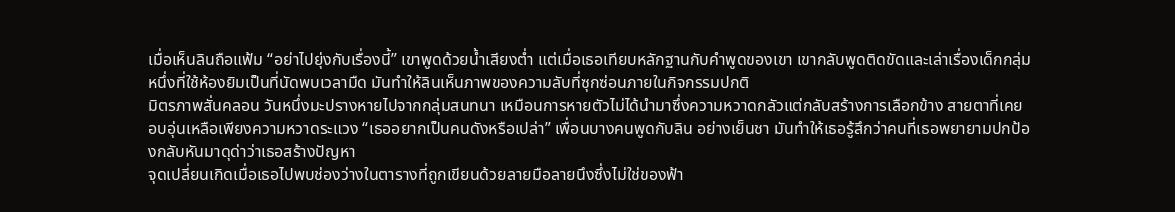เมื่อเห็นลินถือแฟ้ม “อย่าไปยุ่งกับเรื่องนี้” เขาพูดด้วยน้ำเสียงต่ำ แต่เมื่อเธอเทียบหลักฐานกับคำพูดของเขา เขากลับพูดติดขัดและเล่าเรื่องเด็กกลุ่มหนึ่งที่ใช้ห้องยิมเป็นที่นัดพบเวลามืด มันทำให้ลินเห็นภาพของความลับที่ซุกซ่อนภายในกิจกรรมปกติ
มิตรภาพสั่นคลอน วันหนึ่งมะปรางหายไปจากกลุ่มสนทนา เหมือนการหายตัวไม่ได้นำมาซึ่งความหวาดกลัวแต่กลับสร้างการเลือกข้าง สายตาที่เคยอบอุ่นเหลือเพียงความหวาดระแวง “เธออยากเป็นคนดังหรือเปล่า” เพื่อนบางคนพูดกับลิน อย่างเย็นชา มันทำให้เธอรู้สึกว่าคนที่เธอพยายามปกป้องกลับหันมาดุด่าว่าเธอสร้างปัญหา
จุดเปลี่ยนเกิดเมื่อเธอไปพบช่องว่างในตารางที่ถูกเขียนด้วยลายมือลายนึงซึ่งไม่ใช่ของฟ้า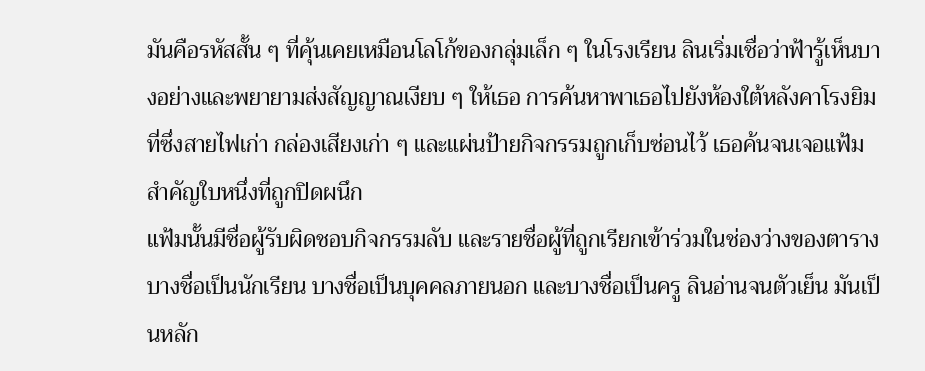มันคือรหัสสั้น ๆ ที่คุ้นเคยเหมือนโลโก้ของกลุ่มเล็ก ๆ ในโรงเรียน ลินเริ่มเชื่อว่าฟ้ารู้เห็นบางอย่างและพยายามส่งสัญญาณเงียบ ๆ ให้เธอ การค้นหาพาเธอไปยังห้องใต้หลังคาโรงยิม ที่ซึ่งสายไฟเก่า กล่องเสียงเก่า ๆ และแผ่นป้ายกิจกรรมถูกเก็บซ่อนไว้ เธอค้นจนเจอแฟ้มสำคัญใบหนึ่งที่ถูกปิดผนึก
แฟ้มนั้นมีชื่อผู้รับผิดชอบกิจกรรมลับ และรายชื่อผู้ที่ถูกเรียกเข้าร่วมในช่องว่างของตาราง บางชื่อเป็นนักเรียน บางชื่อเป็นบุคคลภายนอก และบางชื่อเป็นครู ลินอ่านจนตัวเย็น มันเป็นหลัก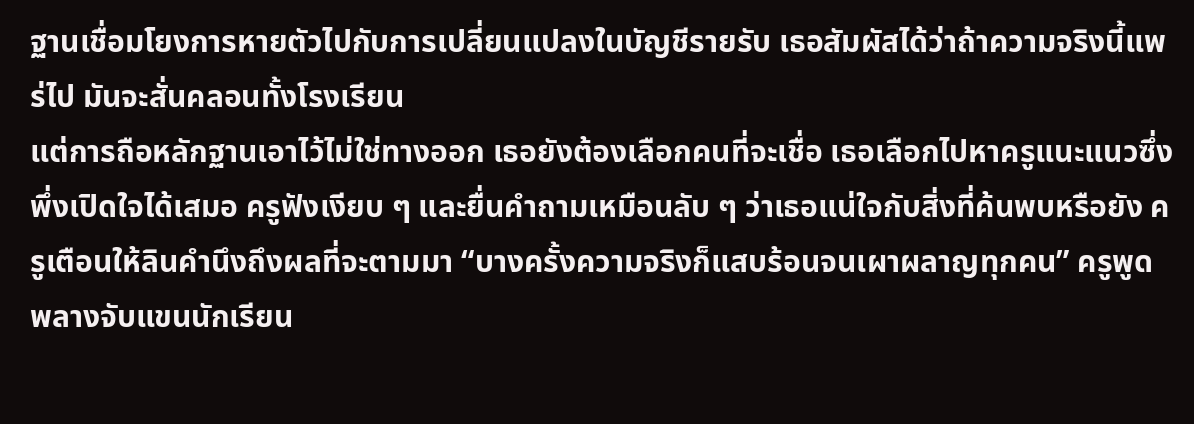ฐานเชื่อมโยงการหายตัวไปกับการเปลี่ยนแปลงในบัญชีรายรับ เธอสัมผัสได้ว่าถ้าความจริงนี้แพร่ไป มันจะสั่นคลอนทั้งโรงเรียน
แต่การถือหลักฐานเอาไว้ไม่ใช่ทางออก เธอยังต้องเลือกคนที่จะเชื่อ เธอเลือกไปหาครูแนะแนวซึ่งพึ่งเปิดใจได้เสมอ ครูฟังเงียบ ๆ และยื่นคำถามเหมือนลับ ๆ ว่าเธอแน่ใจกับสิ่งที่ค้นพบหรือยัง ครูเตือนให้ลินคำนึงถึงผลที่จะตามมา “บางครั้งความจริงก็แสบร้อนจนเผาผลาญทุกคน” ครูพูด พลางจับแขนนักเรียน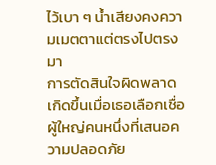ไว้เบา ๆ น้ำเสียงคงความเมตตาแต่ตรงไปตรงมา
การตัดสินใจผิดพลาดเกิดขึ้นเมื่อเธอเลือกเชื่อผู้ใหญ่คนหนึ่งที่เสนอความปลอดภัย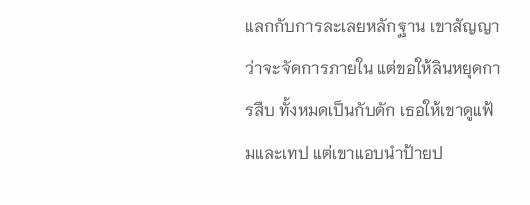แลกกับการละเลยหลักฐาน เขาสัญญาว่าจะจัดการภายใน แต่ขอให้ลินหยุดการสืบ ทั้งหมดเป็นกับดัก เธอให้เขาดูแฟ้มและเทป แต่เขาแอบนำป้ายป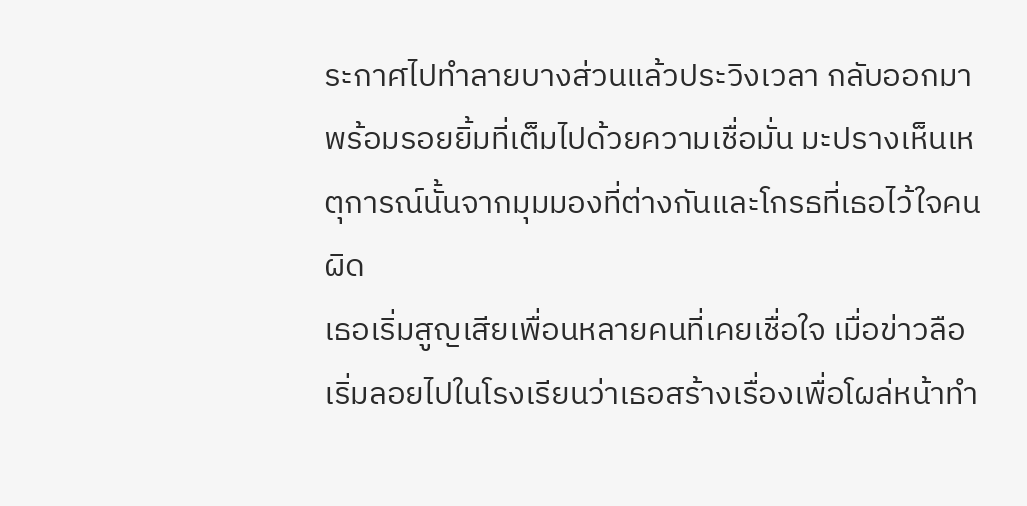ระกาศไปทำลายบางส่วนแล้วประวิงเวลา กลับออกมาพร้อมรอยยิ้มที่เต็มไปด้วยความเชื่อมั่น มะปรางเห็นเหตุการณ์นั้นจากมุมมองที่ต่างกันและโกรธที่เธอไว้ใจคนผิด
เธอเริ่มสูญเสียเพื่อนหลายคนที่เคยเชื่อใจ เมื่อข่าวลือเริ่มลอยไปในโรงเรียนว่าเธอสร้างเรื่องเพื่อโผล่หน้าทำ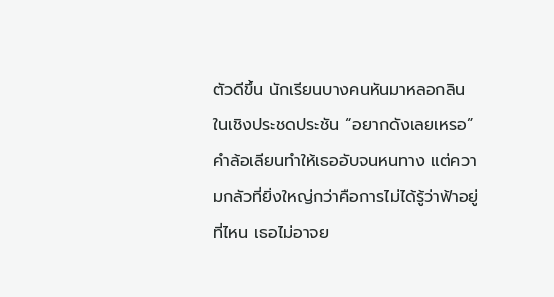ตัวดีขึ้น นักเรียนบางคนหันมาหลอกลินในเชิงประชดประชัน “อยากดังเลยเหรอ” คำล้อเลียนทำให้เธออับจนหนทาง แต่ความกลัวที่ยิ่งใหญ่กว่าคือการไม่ได้รู้ว่าฟ้าอยู่ที่ไหน เธอไม่อาจย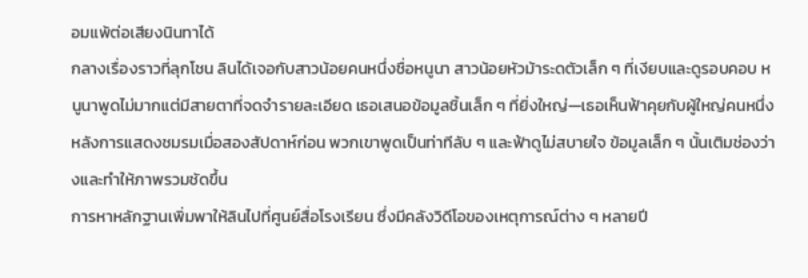อมแพ้ต่อเสียงนินทาได้
กลางเรื่องราวที่ลุกโชน ลินได้เจอกับสาวน้อยคนหนึ่งชื่อหนูนา สาวน้อยหัวม้าระดตัวเล็ก ๆ ที่เงียบและดูรอบคอบ หนูนาพูดไม่มากแต่มีสายตาที่จดจำรายละเอียด เธอเสนอข้อมูลชิ้นเล็ก ๆ ที่ยิ่งใหญ่—เธอเห็นฟ้าคุยกับผู้ใหญ่คนหนึ่งหลังการแสดงชมรมเมื่อสองสัปดาห์ก่อน พวกเขาพูดเป็นท่าทีลับ ๆ และฟ้าดูไม่สบายใจ ข้อมูลเล็ก ๆ นั้นเติมช่องว่างและทำให้ภาพรวมชัดขึ้น
การหาหลักฐานเพิ่มพาให้ลินไปที่ศูนย์สื่อโรงเรียน ซึ่งมีคลังวิดีโอของเหตุการณ์ต่าง ๆ หลายปี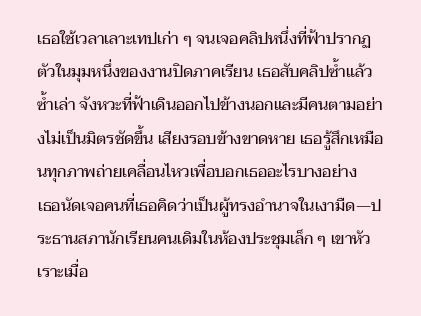เธอใช้เวลาเลาะเทปเก่า ๆ จนเจอคลิปหนึ่งที่ฟ้าปรากฏตัวในมุมหนึ่งของงานปิดภาคเรียน เธอสับคลิปซ้ำแล้วซ้ำเล่า จังหวะที่ฟ้าเดินออกไปข้างนอกและมีคนตามอย่างไม่เป็นมิตรชัดขึ้น เสียงรอบข้างขาดหาย เธอรู้สึกเหมือนทุกภาพถ่ายเคลื่อนไหวเพื่อบอกเธออะไรบางอย่าง
เธอนัดเจอคนที่เธอคิดว่าเป็นผู้ทรงอำนาจในเงามืด—ประธานสภานักเรียนคนเดิมในห้องประชุมเล็ก ๆ เขาหัวเราะเมื่อ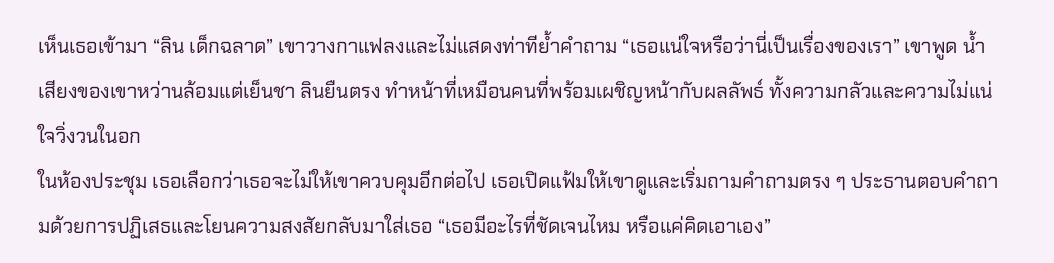เห็นเธอเข้ามา “ลิน เด็กฉลาด” เขาวางกาแฟลงและไม่แสดงท่าทีย้ำคำถาม “เธอแน่ใจหรือว่านี่เป็นเรื่องของเรา” เขาพูด น้ำเสียงของเขาหว่านล้อมแต่เย็นชา ลินยืนตรง ทำหน้าที่เหมือนคนที่พร้อมเผชิญหน้ากับผลลัพธ์ ทั้งความกลัวและความไม่แน่ใจวิ่งวนในอก
ในห้องประชุม เธอเลือกว่าเธอจะไม่ให้เขาควบคุมอีกต่อไป เธอเปิดแฟ้มให้เขาดูและเริ่มถามคำถามตรง ๆ ประธานตอบคำถามด้วยการปฏิเสธและโยนความสงสัยกลับมาใส่เธอ “เธอมีอะไรที่ชัดเจนไหม หรือแค่คิดเอาเอง”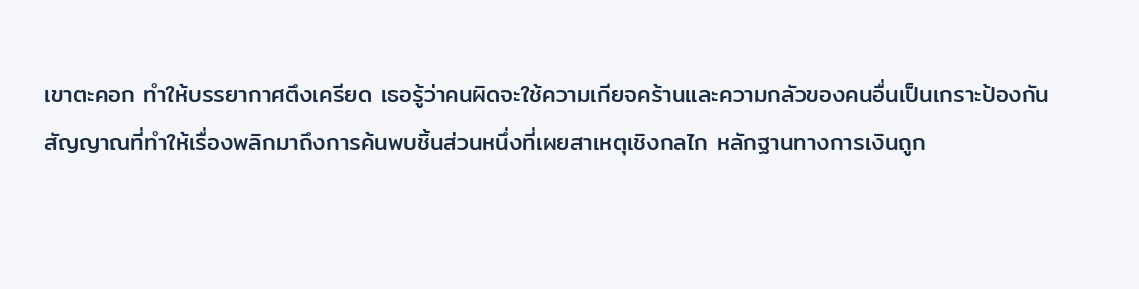เขาตะคอก ทำให้บรรยากาศตึงเครียด เธอรู้ว่าคนผิดจะใช้ความเกียจคร้านและความกลัวของคนอื่นเป็นเกราะป้องกัน
สัญญาณที่ทำให้เรื่องพลิกมาถึงการค้นพบชิ้นส่วนหนึ่งที่เผยสาเหตุเชิงกลไก หลักฐานทางการเงินถูก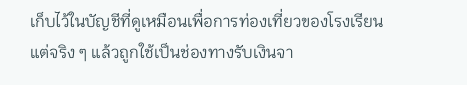เก็บไว้ในบัญชีที่ดูเหมือนเพื่อการท่องเที่ยวของโรงเรียน แต่จริง ๆ แล้วถูกใช้เป็นช่องทางรับเงินจา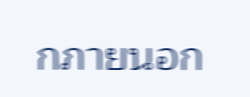กภายนอก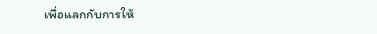เพื่อแลกกับการให้